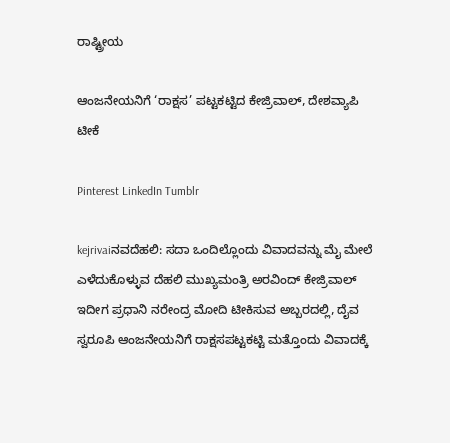ರಾಷ್ಟ್ರೀಯ

ಆಂಜನೇಯನಿಗೆ ‘ರಾಕ್ಷಸ’ ಪಟ್ಟಕಟ್ಟಿದ ಕೇಜ್ರಿವಾಲ್, ದೇಶವ್ಯಾಪಿ ಟೀಕೆ

Pinterest LinkedIn Tumblr

kejrivaiನವದೆಹಲಿ: ಸದಾ ಒಂದಿಲ್ಲೊಂದು ವಿವಾದವನ್ನು ಮೈ ಮೇಲೆ ಎಳೆದುಕೊಳ್ಳುವ ದೆಹಲಿ ಮುಖ್ಯಮಂತ್ರಿ ಅರವಿಂದ್ ಕೇಜ್ರಿವಾಲ್ ಇದೀಗ ಪ್ರಧಾನಿ ನರೇಂದ್ರ ಮೋದಿ ಟೀಕಿಸುವ ಅಬ್ಬರದಲ್ಲಿ, ದೈವ ಸ್ವರೂಪಿ ಆಂಜನೇಯನಿಗೆ ರಾಕ್ಷಸಪಟ್ಟಕಟ್ಟಿ ಮತ್ತೊಂದು ವಿವಾದಕ್ಕೆ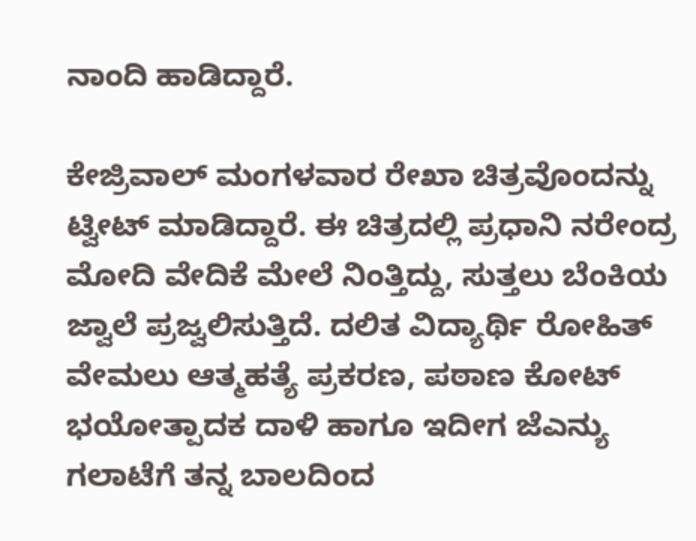ನಾಂದಿ ಹಾಡಿದ್ದಾರೆ.

ಕೇಜ್ರಿವಾಲ್ ಮಂಗಳವಾರ ರೇಖಾ ಚಿತ್ರವೊಂದನ್ನು ಟ್ವೀಟ್ ಮಾಡಿದ್ದಾರೆ. ಈ ಚಿತ್ರದಲ್ಲಿ ಪ್ರಧಾನಿ ನರೇಂದ್ರ ಮೋದಿ ವೇದಿಕೆ ಮೇಲೆ ನಿಂತ್ತಿದ್ದು, ಸುತ್ತಲು ಬೆಂಕಿಯ ಜ್ವಾಲೆ ಪ್ರಜ್ವಲಿಸುತ್ತಿದೆ. ದಲಿತ ವಿದ್ಯಾರ್ಥಿ ರೋಹಿತ್ ವೇಮಲು ಆತ್ಮಹತ್ಯೆ ಪ್ರಕರಣ, ಪಠಾಣ ಕೋಟ್ ಭಯೋತ್ಪಾದಕ ದಾಳಿ ಹಾಗೂ ಇದೀಗ ಜೆಎನ್ಯು ಗಲಾಟೆಗೆ ತನ್ನ ಬಾಲದಿಂದ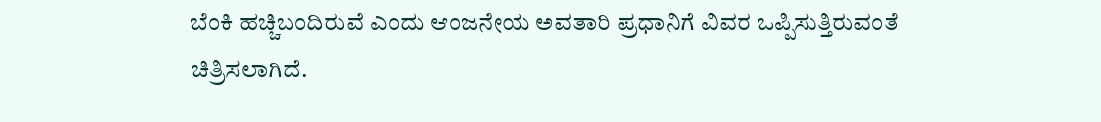ಬೆಂಕಿ ಹಚ್ಚಿಬಂದಿರುವೆ ಎಂದು ಆಂಜನೇಯ ಅವತಾರಿ ಪ್ರಧಾನಿಗೆ ವಿವರ ಒಪ್ಪಿಸುತ್ತಿರುವಂತೆ ಚಿತ್ರಿಸಲಾಗಿದೆ.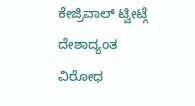ಕೇಜ್ರಿವಾಲ್ ಟ್ವೀಟ್ಗೆ ದೇಶಾದ್ಯಂತ ವಿರೋಧ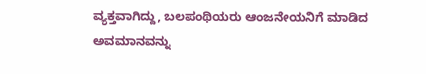ವ್ಯಕ್ತವಾಗಿದ್ದು, ಬಲಪಂಥಿಯರು ಆಂಜನೇಯನಿಗೆ ಮಾಡಿದ ಅವಮಾನವನ್ನು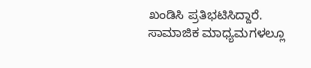ಖಂಡಿಸಿ ಪ್ರತಿಭಟಿಸಿದ್ದಾರೆ. ಸಾಮಾಜಿಕ ಮಾಧ್ಯಮಗಳಲ್ಲೂ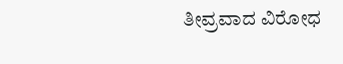ತೀವ್ರವಾದ ವಿರೋಧ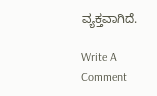ವ್ಯಕ್ತವಾಗಿದೆ.

Write A Comment